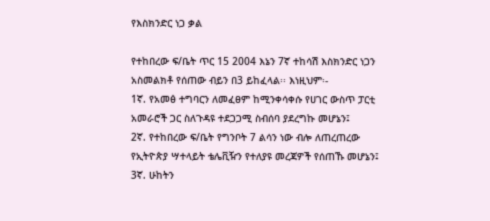የእስክንድር ነጋ ቃል

የተከበረው ፍ/ቤት ጥር 15 2004 እኔን 7ኛ ተከሳሽ እስክንድር ነጋን አስመልክቶ የሰጠው ብይን በ3 ይከፈላል፡፡ እነዚህም፡-
1ኛ. የአመፅ ተግባርን ለመፈፀም ከሚንቀሳቀሱ የሀገር ውስጥ ፓርቲ አመራሮች ጋር ስለጉዳዩ ተደጋጋሚ ስብሰባ ያደረግኩ መሆኔን፤
2ኛ. የተከበረው ፍ/ቤት የግንቦት 7 ልሳን ነው ብሎ ለጠረጠረው የኢትዮጵያ ሣተላይት ቴሌቪዥን የተለያዩ መረጃዎች የሰጠኹ መሆኔን፤
3ኛ. ሁከትን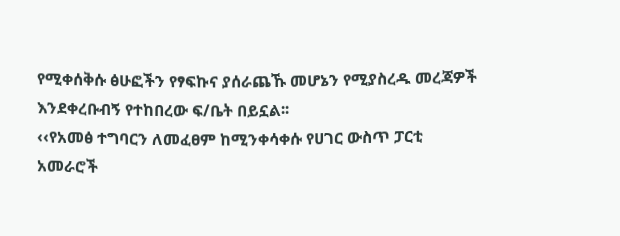የሚቀሰቅሱ ፅሁፎችን የፃፍኩና ያሰራጨኹ መሆኔን የሚያስረዱ መረጃዎች እንደቀረቡብኝ የተከበረው ፍ/ቤት በይኗል፡፡
‹‹የአመፅ ተግባርን ለመፈፀም ከሚንቀሳቀሱ የሀገር ውስጥ ፓርቲ አመራሮች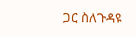ጋር ስለጉዳዩ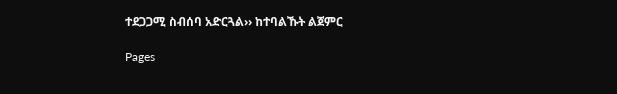ተደጋጋሚ ስብሰባ አድርጓል›› ከተባልኹት ልጀምር

Pages